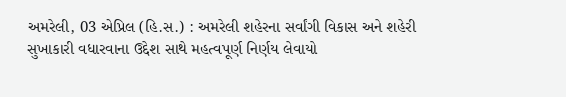અમરેલી, 03 એપ્રિલ (હિ.સ.) : અમરેલી શહેરના સર્વાંગી વિકાસ અને શહેરી સુખાકારી વધારવાના ઉદ્દેશ સાથે મહત્વપૂર્ણ નિર્ણય લેવાયો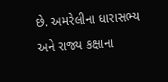છે. અમરેલીના ધારાસભ્ય અને રાજ્ય કક્ષાના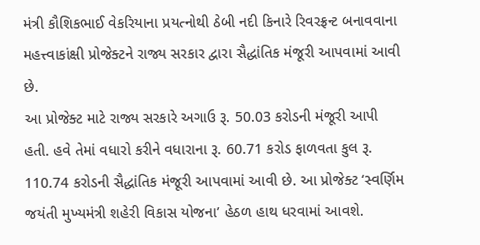મંત્રી કૌશિકભાઈ વેકરિયાના પ્રયત્નોથી ઠેબી નદી કિનારે રિવરફ્રન્ટ બનાવવાના મહત્ત્વાકાંક્ષી પ્રોજેક્ટને રાજ્ય સરકાર દ્વારા સૈદ્ધાંતિક મંજૂરી આપવામાં આવી છે.
આ પ્રોજેક્ટ માટે રાજ્ય સરકારે અગાઉ રૂ. 50.03 કરોડની મંજૂરી આપી હતી. હવે તેમાં વધારો કરીને વધારાના રૂ. 60.71 કરોડ ફાળવતા કુલ રૂ. 110.74 કરોડની સૈદ્ધાંતિક મંજૂરી આપવામાં આવી છે. આ પ્રોજેક્ટ ‘સ્વર્ણિમ જયંતી મુખ્યમંત્રી શહેરી વિકાસ યોજના’ હેઠળ હાથ ધરવામાં આવશે.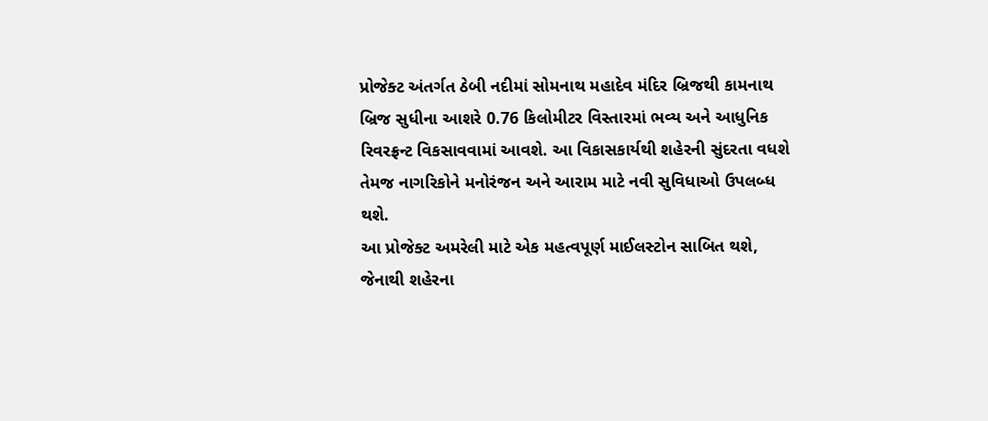પ્રોજેક્ટ અંતર્ગત ઠેબી નદીમાં સોમનાથ મહાદેવ મંદિર બ્રિજથી કામનાથ બ્રિજ સુધીના આશરે 0.76 કિલોમીટર વિસ્તારમાં ભવ્ય અને આધુનિક રિવરફ્રન્ટ વિકસાવવામાં આવશે. આ વિકાસકાર્યથી શહેરની સુંદરતા વધશે તેમજ નાગરિકોને મનોરંજન અને આરામ માટે નવી સુવિધાઓ ઉપલબ્ધ થશે.
આ પ્રોજેક્ટ અમરેલી માટે એક મહત્વપૂર્ણ માઈલસ્ટોન સાબિત થશે, જેનાથી શહેરના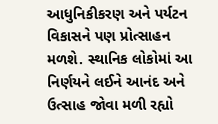આધુનિકીકરણ અને પર્યટન વિકાસને પણ પ્રોત્સાહન મળશે. સ્થાનિક લોકોમાં આ નિર્ણયને લઈને આનંદ અને ઉત્સાહ જોવા મળી રહ્યો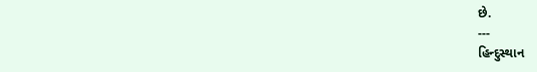છે.
---
હિન્દુસ્થાન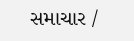સમાચાર /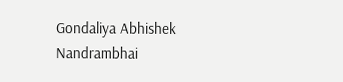Gondaliya Abhishek Nandrambhai